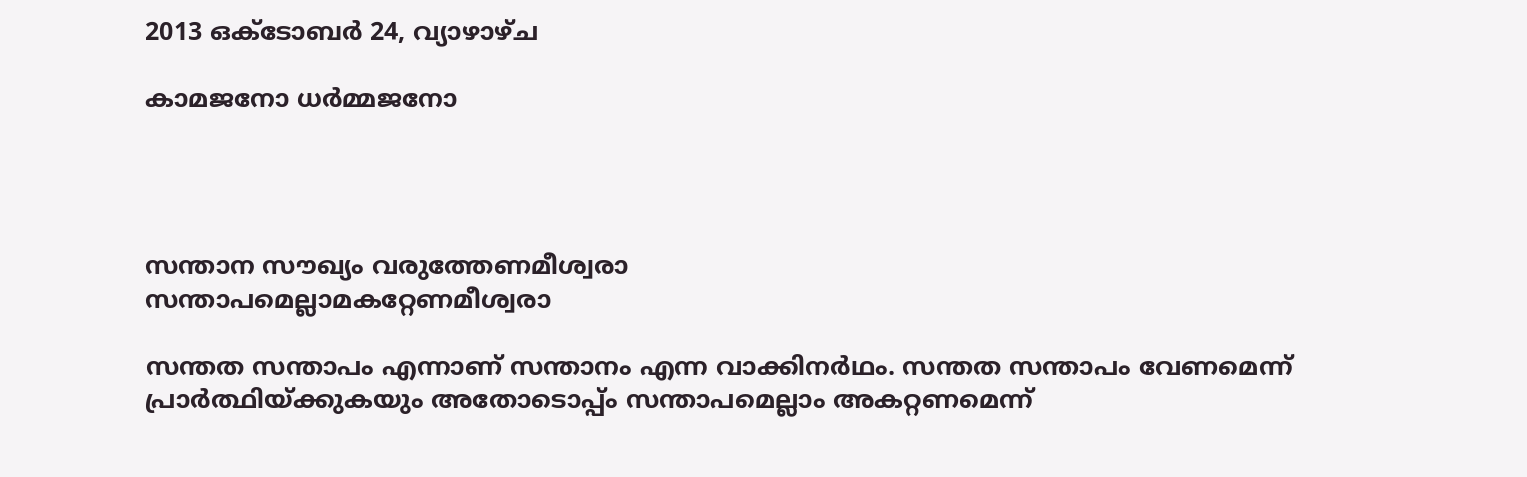2013 ഒക്‌ടോബർ 24, വ്യാഴാഴ്‌ച

കാമജനോ ധര്‍മ്മജനോ




സന്താന സൗഖ്യം വരുത്തേണമീശ്വരാ
സന്താപമെല്ലാമകറ്റേണമീശ്വരാ

സന്തത സന്താപം എന്നാണ്‌ സന്താനം എന്ന വാക്കിനര്‍ഥം. സന്തത സന്താപം വേണമെന്ന്‍ പ്രാര്‍ത്ഥിയ്ക്കുകയും അതോടൊപ്പ്ം സന്താപമെല്ലാം അകറ്റണമെന്ന്‍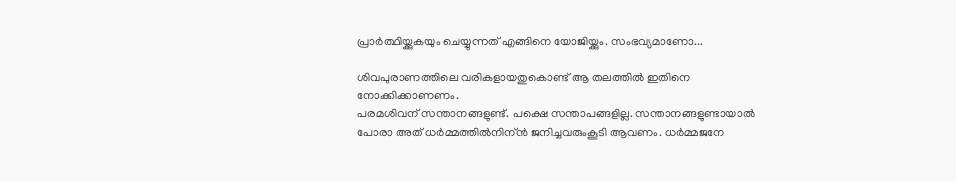പ്രാര്‍ത്ഥിയ്ക്കുകയും ചെയ്യുന്നത്‌ എങ്ങിനെ യോജിയ്ക്കും. സംഭവ്യമാണോ...

ശിവപുരാണത്തിലെ വരികളായതുകൊണ്ട്‍ ആ തലത്തില്‍ ഇതിനെ നോക്കിക്കാണണം.
പരമശിവന്‌ സന്താനങ്ങളുണ്ട്‍. പക്ഷെ സന്താപങ്ങളില്ല. സന്താനങ്ങളുണ്ടായാല്‍ പോരാ അത്‌ ധര്‍മ്മത്തില്‍നിന്ന്‍ ജനിച്ചവരുംകൂടി ആവണം. ധര്‍മ്മജനേ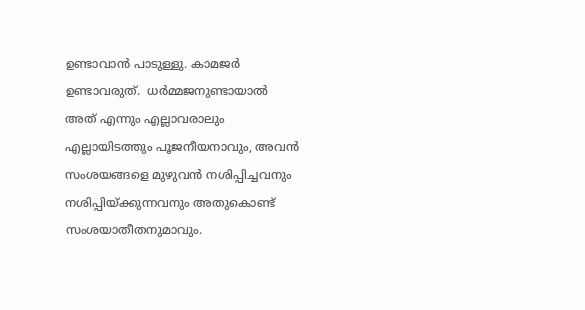ഉണ്ടാവാന്‍ പാടുള്ളു. കാമജര്‍ ഉണ്ടാവരുത്‌.  ധര്‍മ്മജനുണ്ടായാല്‍ അത്‌ എന്നും എല്ലാവരാലും എല്ലായിടത്തും പൂജനീയനാവും, അവന്‍ സംശയങ്ങളെ മുഴുവന്‍ നശിപ്പിച്ചവനും നശിപ്പിയ്ക്കുന്നവനും അതുകൊണ്ട്‌ സംശയാതീതനുമാവും.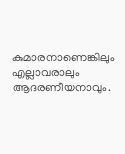കുമാരനാണെങ്കിലും എല്ലാവരാലും ആദരണീയനാവും.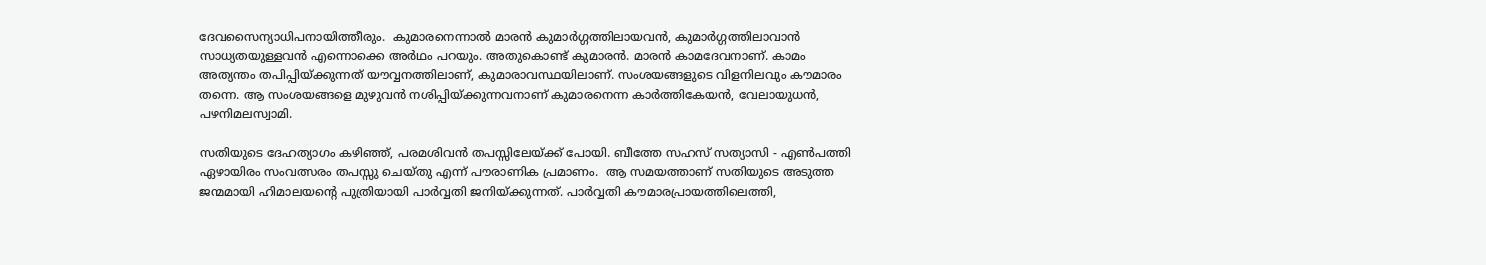ദേവസൈന്യാധിപനായിത്തീരും.  കുമാരനെന്നാല്‍ മാരന്‍ കുമാര്‍ഗ്ഗത്തിലായവന്‍, കുമാര്‍ഗ്ഗത്തിലാവാന്‍ സാധ്യതയുള്ളവന്‍ എന്നൊക്കെ അര്‍ഥം പറയും. അതുകൊണ്ട്‍ കുമാരന്‍. മാരന്‍ കാമദേവനാണ്‌. കാമം അത്യന്തം തപിപ്പിയ്ക്കുന്നത്‌ യൗവ്വനത്തിലാണ്‌, കുമാരാവസ്ഥയിലാണ്‌. സംശയങ്ങളുടെ വിളനിലവും കൗമാരം തന്നെ. ആ സംശയങ്ങളെ മുഴുവന്‍ നശിപ്പിയ്ക്കുന്നവനാണ്‌ കുമാരനെന്ന കാര്‍ത്തികേയന്‍, വേലായുധന്‍, പഴനിമലസ്വാമി.

സതിയുടെ ദേഹത്യാഗം കഴിഞ്ഞ്‌, പരമശിവന്‍ തപസ്സിലേയ്ക്ക്‍ പോയി. ബീത്തേ സഹസ്‌ സത്യാസി - എണ്‍പത്തി ഏഴായിരം സംവത്സരം തപസ്സു ചെയ്തു എന്ന്‍ പൗരാണിക പ്രമാണം.  ആ സമയത്താണ്‌ സതിയുടെ അടുത്ത ജന്മമായി ഹിമാലയന്റെ പുത്രിയായി പാര്‍വ്വതി ജനിയ്ക്കുന്നത്‌. പാര്‍വ്വതി കൗമാരപ്രായത്തിലെത്തി,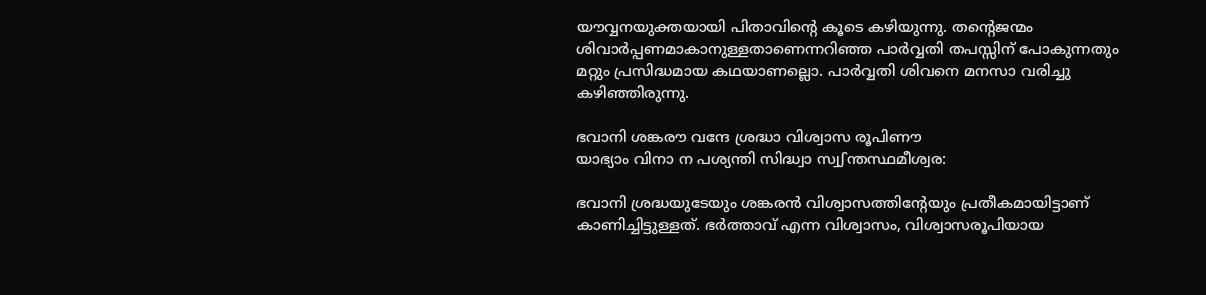യൗവ്വനയുക്തയായി പിതാവിന്റെ കൂടെ കഴിയുന്നു. തന്റെജന്മം ശിവാര്‍പ്പണമാകാനുള്ളതാണെന്നറിഞ്ഞ പാര്‍വ്വതി തപസ്സിന്‌ പോകുന്നതും മറ്റും പ്രസിദ്ധമായ കഥയാണല്ലൊ. പാര്‍വ്വതി ശിവനെ മനസാ വരിച്ചു കഴിഞ്ഞിരുന്നു.

ഭവാനി ശങ്കരൗ വന്ദേ ശ്രദ്ധാ വിശ്വാസ രൂപിണൗ
യാഭ്യാം വിനാ ന പശ്യന്തി സിദ്ധ്വാ സ്വഽന്തസ്ഥമീശ്വര:

ഭവാനി ശ്രദ്ധയുടേയും ശങ്കരന്‍ വിശ്വാസത്തിന്റേയും പ്രതീകമായിട്ടാണ്‌ കാണിച്ചിട്ടുള്ളത്‌. ഭര്‍ത്താവ്‌ എന്ന വിശ്വാസം, വിശ്വാസരൂപിയായ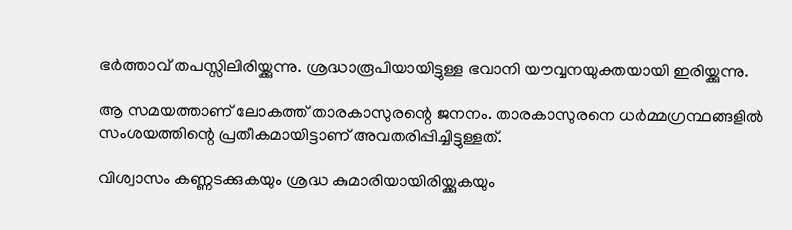ഭര്‍ത്താവ്‌ തപസ്സിലിരിയ്ക്കുന്നു. ശ്രദ്ധാരൂപിയായിട്ടുള്ള ഭവാനി യൗവ്വനയുക്തയായി ഇരിയ്ക്കുന്നു.

ആ സമയത്താണ്‌ ലോകത്ത്‍ താരകാസുരന്റെ ജനനം. താരകാസുരനെ ധര്‍മ്മഗ്രന്ഥങ്ങളില്‍ സംശയത്തിന്റെ പ്രതീകമായിട്ടാണ്‌ അവതരിപ്പിച്ചിട്ടുള്ളത്‌.

വിശ്വാസം കണ്ണടക്കുകയും ശ്രദ്ധ കുമാരിയായിരിയ്ക്കുകയും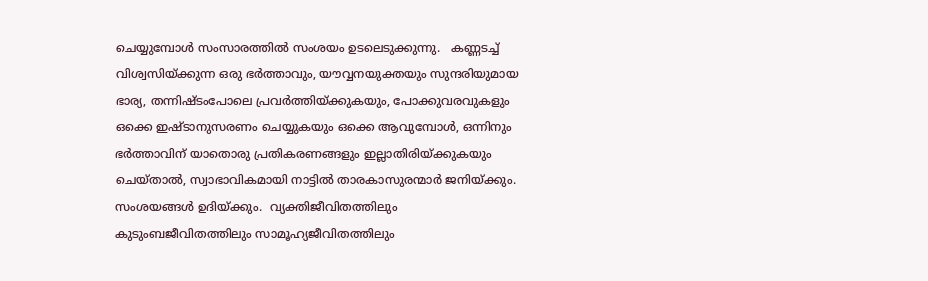ചെയ്യുമ്പോള്‍ സംസാരത്തില്‍ സംശയം ഉടലെടുക്കുന്നു.   കണ്ണടച്ച്‍ വിശ്വസിയ്ക്കുന്ന ഒരു ഭര്‍ത്താവും, യൗവ്വനയുക്തയും സുന്ദരിയുമായ ഭാര്യ, തന്നിഷ്ടംപോലെ പ്രവര്‍ത്തിയ്ക്കുകയും, പോക്കുവരവുകളും ഒക്കെ ഇഷ്ടാനുസരണം ചെയ്യുകയും ഒക്കെ ആവുമ്പോള്‍, ഒന്നിനും ഭര്‍ത്താവിന്‌ യാതൊരു പ്രതികരണങ്ങളും ഇല്ലാതിരിയ്ക്കുകയും ചെയ്താല്‍, സ്വാഭാവികമായി നാട്ടില്‍ താരകാസുരന്മാര്‍ ജനിയ്ക്കും. സംശയങ്ങള്‍ ഉദിയ്ക്കും.  വ്യക്തിജീവിതത്തിലും കുടുംബജീവിതത്തിലും സാമൂഹ്യജീവിതത്തിലും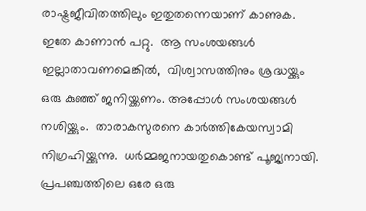രാഷ്ട്രജീവിതത്തിലും ഇതുതന്നെയാണ്‌ കാണുക. ഇതേ കാണാന്‍ പറ്റു.  ആ സംശയങ്ങള്‍ ഇല്ലാതാവണമെങ്കില്‍,  വിശ്വാസത്തിനും ശ്രദ്ധയ്ക്കും ഒരു കുഞ്ഞ്‍ ജനിയ്ക്കണം. അപ്പോള്‍ സംശയങ്ങള്‍ നശിയ്ക്കും.  താരാകസുരനെ കാര്‍ത്തികേയസ്വാമി നിഗ്രഹിയ്ക്കുന്നു.  ധര്‍മ്മജനായതുകൊണ്ട്‌ പൂജ്യനായി.  പ്രപഞ്ചത്തിലെ ഒരേ ഒരു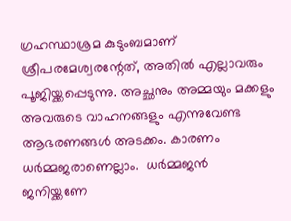ഗ്രഹസ്ഥാശ്രമ കുടുംബമാണ്‌ ശ്രീപരമേശ്വരന്റേത്‌, അതില്‍ എല്ലാവരും പൂജിയ്ക്കപ്പെടുന്നു. അച്ഛനും അമ്മയും മക്കളും അവരുടെ വാഹനങ്ങളും എന്നുവേണ്ട ആഭരണങ്ങള്‍ അടക്കം. കാരണം ധര്‍മ്മജരാണെല്ലാം.  ധര്‍മ്മജന്‍ ജനിയ്ക്കണേ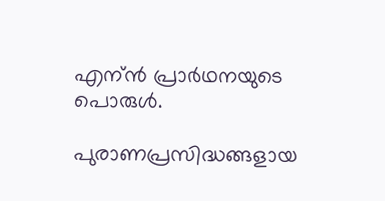എന്ന്‍ പ്രാര്‍ഥനയുടെ പൊരുള്‍.

പുരാണപ്രസിദ്ധങ്ങളായ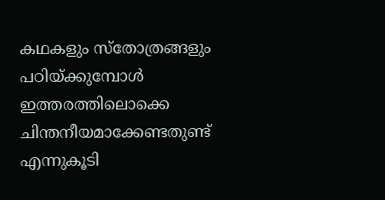കഥകളും സ്തോത്രങ്ങളും പഠിയ്ക്കുമ്പോള്‍ ഇത്തരത്തിലൊക്കെ ചിന്തനീയമാക്കേണ്ടതുണ്ട്‍ എന്നുകൂടി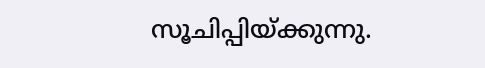സൂചിപ്പിയ്ക്കുന്നു.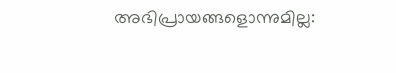അഭിപ്രായങ്ങളൊന്നുമില്ല: